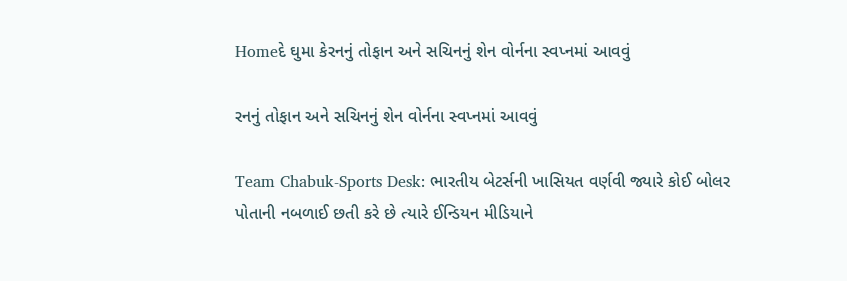Homeદે ઘુમા કેરનનું તોફાન અને સચિનનું શેન વોર્નના સ્વપ્નમાં આવવું

રનનું તોફાન અને સચિનનું શેન વોર્નના સ્વપ્નમાં આવવું

Team Chabuk-Sports Desk: ભારતીય બેટર્સની ખાસિયત વર્ણવી જ્યારે કોઈ બોલર પોતાની નબળાઈ છતી કરે છે ત્યારે ઈન્ડિયન મીડિયાને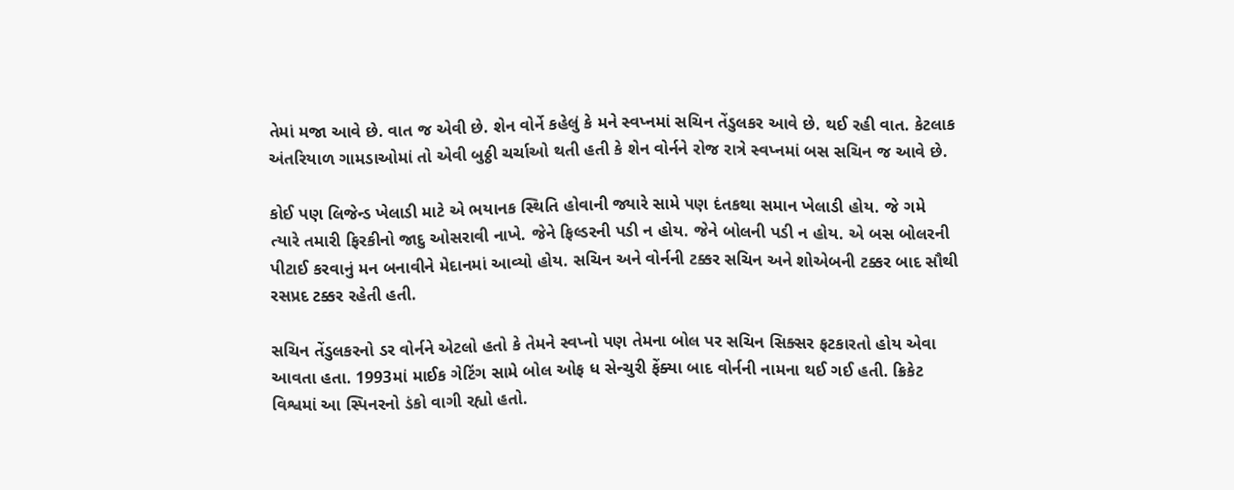તેમાં મજા આવે છે. વાત જ એવી છે. શેન વોર્ને કહેલું કે મને સ્વપ્નમાં સચિન તેંડુલકર આવે છે. થઈ રહી વાત. કેટલાક અંતરિયાળ ગામડાઓમાં તો એવી બુઠ્ઠી ચર્ચાઓ થતી હતી કે શેન વોર્નને રોજ રાત્રે સ્વપ્નમાં બસ સચિન જ આવે છે.

કોઈ પણ લિજેન્ડ ખેલાડી માટે એ ભયાનક સ્થિતિ હોવાની જ્યારે સામે પણ દંતકથા સમાન ખેલાડી હોય. જે ગમે ત્યારે તમારી ફિરકીનો જાદુ ઓસરાવી નાખે. જેને ફિલ્ડરની પડી ન હોય. જેને બોલની પડી ન હોય. એ બસ બોલરની પીટાઈ કરવાનું મન બનાવીને મેદાનમાં આવ્યો હોય. સચિન અને વોર્નની ટક્કર સચિન અને શોએબની ટક્કર બાદ સૌથી રસપ્રદ ટક્કર રહેતી હતી.

સચિન તેંડુલકરનો ડર વોર્નને એટલો હતો કે તેમને સ્વપ્નો પણ તેમના બોલ પર સચિન સિક્સર ફટકારતો હોય એવા આવતા હતા. 1993માં માઈક ગેટિંગ સામે બોલ ઓફ ધ સેન્ચુરી ફેંક્યા બાદ વોર્નની નામના થઈ ગઈ હતી. ક્રિકેટ વિશ્વમાં આ સ્પિનરનો ડંકો વાગી રહ્યો હતો.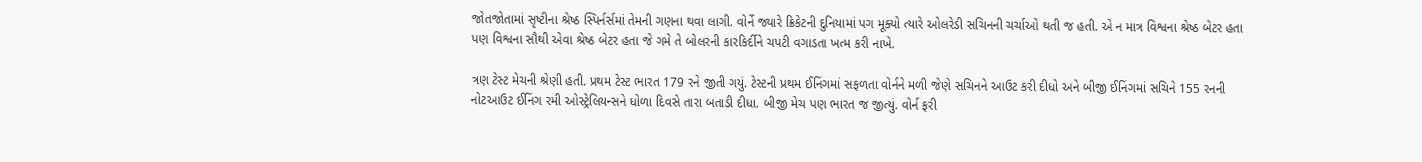જોતજોતામાં સૃષ્ટીના શ્રેષ્ઠ સ્પિર્નર્સમાં તેમની ગણના થવા લાગી. વોર્ને જ્યારે ક્રિકેટની દુનિયામાં પગ મૂક્યો ત્યારે ઓલરેડી સચિનની ચર્ચાઓ થતી જ હતી. એ ન માત્ર વિશ્વના શ્રેષ્ઠ બેટર હતા પણ વિશ્વના સૌથી એવા શ્રેષ્ઠ બેટર હતા જે ગમે તે બોલરની કારકિર્દીને ચપટી વગાડતા ખત્મ કરી નાખે.

ત્રણ ટેસ્ટ મેચની શ્રેણી હતી. પ્રથમ ટેસ્ટ ભારત 179 રને જીતી ગયું. ટેસ્ટની પ્રથમ ઈનિંગમાં સફળતા વોર્નને મળી જેણે સચિનને આઉટ કરી દીધો અને બીજી ઈનિંગમાં સચિને 155 રનની નોટઆઉટ ઈનિંગ રમી ઓસ્ટ્રેલિયન્સને ધોળા દિવસે તારા બતાડી દીધા. બીજી મેચ પણ ભારત જ જીત્યું. વોર્ન ફરી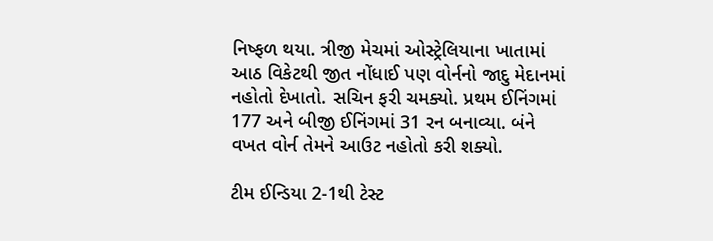નિષ્ફળ થયા. ત્રીજી મેચમાં ઓસ્ટ્રેલિયાના ખાતામાં આઠ વિકેટથી જીત નોંધાઈ પણ વોર્નનો જાદુ મેદાનમાં નહોતો દેખાતો. સચિન ફરી ચમક્યો. પ્રથમ ઈનિંગમાં 177 અને બીજી ઈનિંગમાં 31 રન બનાવ્યા. બંને વખત વોર્ન તેમને આઉટ નહોતો કરી શક્યો.

ટીમ ઈન્ડિયા 2-1થી ટેસ્ટ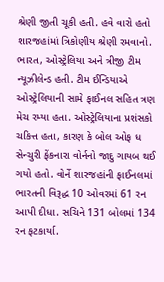શ્રેણી જીતી ચૂકી હતી. હવે વારો હતો શારજહાંમાં ત્રિકોણીય શ્રેણી રમવાનો. ભારત, ઓસ્ટ્રેલિયા અને ત્રીજી ટીમ ન્યૂઝીલેન્ડ હતી. ટીમ ઈન્ડિયાએ ઓસ્ટ્રેલિયાની સામે ફાઈનલ સહિત ત્રણ મેચ રમ્યા હતા. ઓસ્ટ્રેલિયાના પ્રશંસકો ચકિત્ત હતા, કારણ કે બોલ ઓફ ધ સેન્ચુરી ફેંકનારા વોર્નનો જાદુ ગાયબ થઈ ગયો હતો. વોર્ને શારજહાંની ફાઈનલમાં ભારતની વિરૂદ્ધ 10 ઓવરમાં 61 રન આપી દીધા. સચિને 131 બોલમાં 134 રન ફટકાર્યા.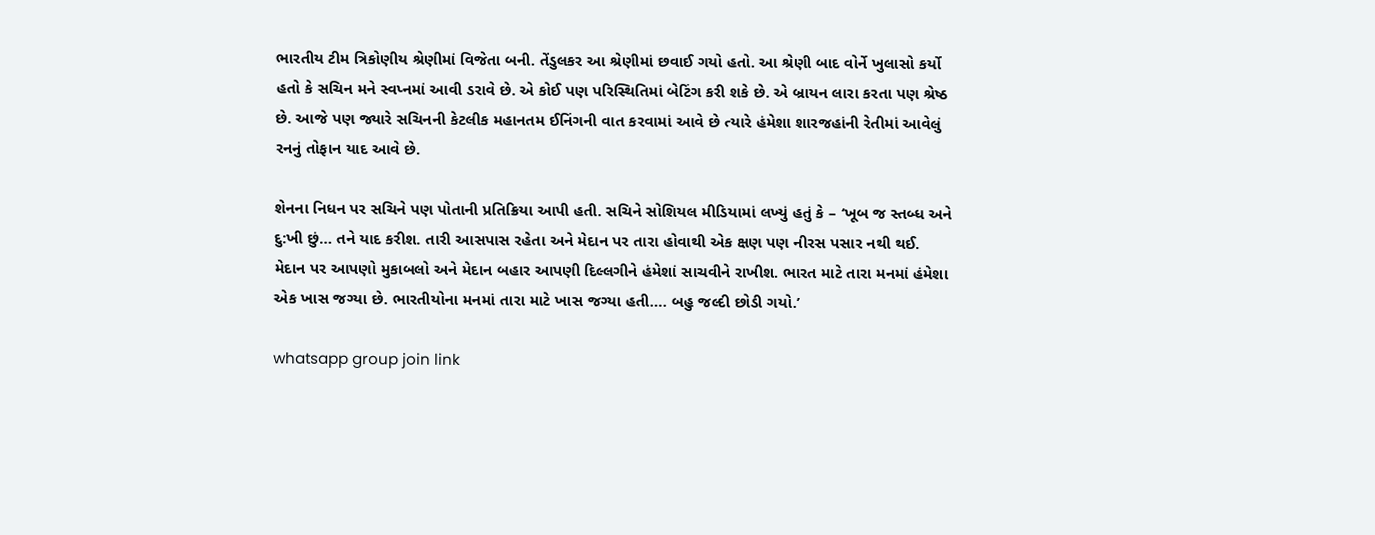ભારતીય ટીમ ત્રિકોણીય શ્રેણીમાં વિજેતા બની. તેંડુલકર આ શ્રેણીમાં છવાઈ ગયો હતો. આ શ્રેણી બાદ વોર્ને ખુલાસો કર્યો હતો કે સચિન મને સ્વપ્નમાં આવી ડરાવે છે. એ કોઈ પણ પરિસ્થિતિમાં બેટિંગ કરી શકે છે. એ બ્રાયન લારા કરતા પણ શ્રેષ્ઠ છે. આજે પણ જ્યારે સચિનની કેટલીક મહાનતમ ઈનિંગની વાત કરવામાં આવે છે ત્યારે હંમેશા શારજહાંની રેતીમાં આવેલું રનનું તોફાન યાદ આવે છે.

શેનના નિધન પર સચિને પણ પોતાની પ્રતિક્રિયા આપી હતી. સચિને સોશિયલ મીડિયામાં લખ્યું હતું કે – ‘ખૂબ જ સ્તબ્ધ અને દુ:ખી છું… તને યાદ કરીશ. તારી આસપાસ રહેતા અને મેદાન પર તારા હોવાથી એક ક્ષણ પણ નીરસ પસાર નથી થઈ. મેદાન પર આપણો મુકાબલો અને મેદાન બહાર આપણી દિલ્લગીને હંમેશાં સાચવીને રાખીશ. ભારત માટે તારા મનમાં હંમેશા એક ખાસ જગ્યા છે. ભારતીયોના મનમાં તારા માટે ખાસ જગ્યા હતી…. બહુ જલ્દી છોડી ગયો.’

whatsapp group join link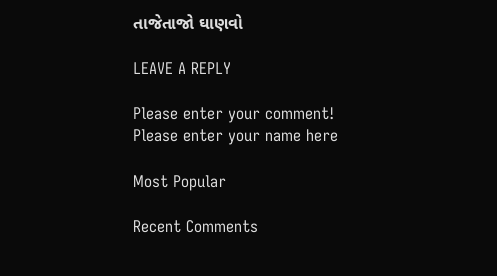તાજેતાજો ઘાણવો

LEAVE A REPLY

Please enter your comment!
Please enter your name here

Most Popular

Recent Comments